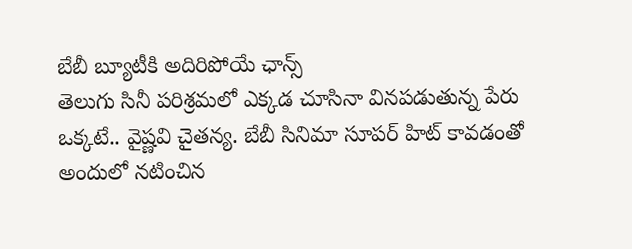బేబీ బ్యూటీకి అదిరిపోయే ఛాన్స్
తెలుగు సినీ పరిశ్రమలో ఎక్కడ చూసినా వినపడుతున్న పేరు ఒక్కటే.. వైష్ణవి చైతన్య. బేబీ సినిమా సూపర్ హిట్ కావడంతో అందులో నటించిన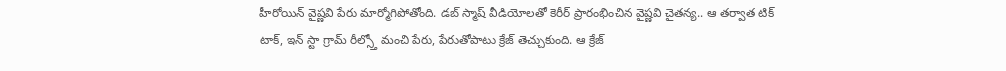హీరోయిన్ వైష్ణవి పేరు మార్మోగిపోతోంది. డబ్ స్మాష్ వీడియోలతో కెరీర్ ప్రారంభించిన వైష్ణవి చైతన్య.. ఆ తర్వాత టిక్ టాక్, ఇన్ స్టా గ్రామ్ రీల్స్తో మంచి పేరు, పేరుతోపాటు క్రేజ్ తెచ్చుకుంది. ఆ క్రేజ్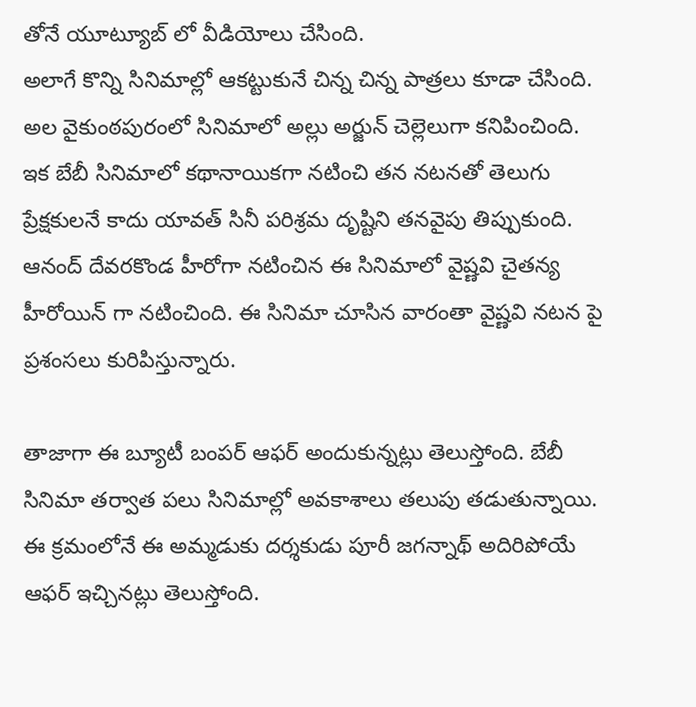తోనే యూట్యూబ్ లో వీడియోలు చేసింది.
అలాగే కొన్ని సినిమాల్లో ఆకట్టుకునే చిన్న చిన్న పాత్రలు కూడా చేసింది. అల వైకుంఠపురంలో సినిమాలో అల్లు అర్జున్ చెల్లెలుగా కనిపించింది. ఇక బేబీ సినిమాలో కథానాయికగా నటించి తన నటనతో తెలుగు ప్రేక్షకులనే కాదు యావత్ సినీ పరిశ్రమ దృష్టిని తనవైపు తిప్పుకుంది. ఆనంద్ దేవరకొండ హీరోగా నటించిన ఈ సినిమాలో వైష్ణవి చైతన్య హీరోయిన్ గా నటించింది. ఈ సినిమా చూసిన వారంతా వైష్ణవి నటన పై ప్రశంసలు కురిపిస్తున్నారు.

తాజాగా ఈ బ్యూటీ బంపర్ ఆఫర్ అందుకున్నట్లు తెలుస్తోంది. బేబీ సినిమా తర్వాత పలు సినిమాల్లో అవకాశాలు తలుపు తడుతున్నాయి. ఈ క్రమంలోనే ఈ అమ్మడుకు దర్శకుడు పూరీ జగన్నాథ్ అదిరిపోయే ఆఫర్ ఇచ్చినట్లు తెలుస్తోంది.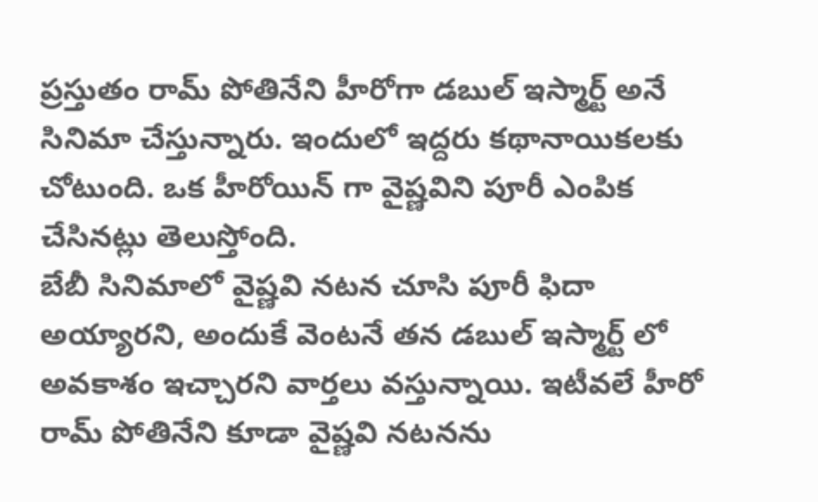ప్రస్తుతం రామ్ పోతినేని హీరోగా డబుల్ ఇస్మార్ట్ అనే సినిమా చేస్తున్నారు. ఇందులో ఇద్దరు కథానాయికలకు చోటుంది. ఒక హీరోయిన్ గా వైష్ణవిని పూరీ ఎంపిక చేసినట్లు తెలుస్తోంది.
బేబీ సినిమాలో వైష్ణవి నటన చూసి పూరీ ఫిదా అయ్యారని, అందుకే వెంటనే తన డబుల్ ఇస్మార్ట్ లో అవకాశం ఇచ్చారని వార్తలు వస్తున్నాయి. ఇటీవలే హీరో రామ్ పోతినేని కూడా వైష్ణవి నటనను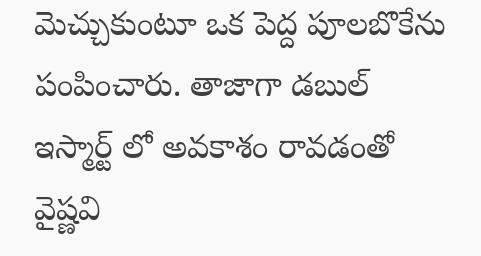మెచ్చుకుంటూ ఒక పెద్ద పూలబొకేను పంపించారు. తాజాగా డబుల్ ఇస్మార్ట్ లో అవకాశం రావడంతో వైష్ణవి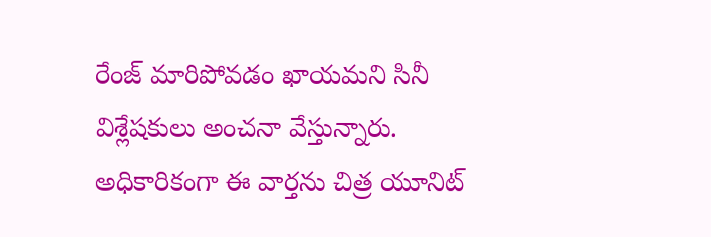రేంజ్ మారిపోవడం ఖాయమని సినీ విశ్లేషకులు అంచనా వేస్తున్నారు. అధికారికంగా ఈ వార్తను చిత్ర యూనిట్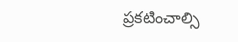ప్రకటించాల్సి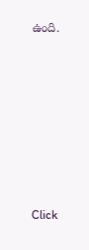ఉంది.












Click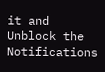it and Unblock the Notifications